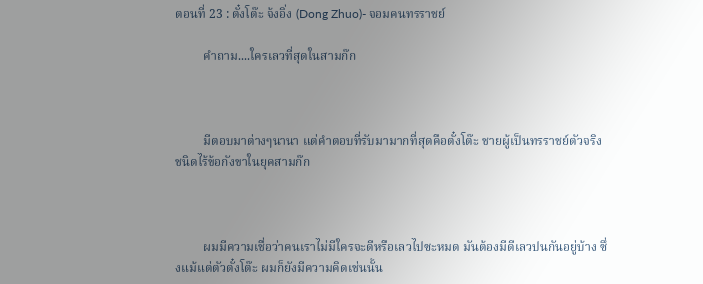ตอนที่ 23 : ตั๋งโต๊ะ จ้งอิ่ง (Dong Zhuo)- จอมคนทรราชย์

         คำถาม....ใครเลวที่สุดในสามก๊ก



         มีตอบมาต่างๆนานา แต่คำตอบที่รับมามากที่สุดคือตั๋งโต๊ะ ชายผู้เป็นทรราชย์ตัวจริงชนิดไร้ข้อกังขาในยุคสามก๊ก



         ผมมีความเชื่อว่าคนเราไม่มีใครจะดีหรือเลวไปซะหมด มันต้องมีดีเลวปนกันอยู่บ้าง ซึ่งแม้แต่ตัวตั๋งโต๊ะ ผมก็ยังมีความคิดเช่นนั้น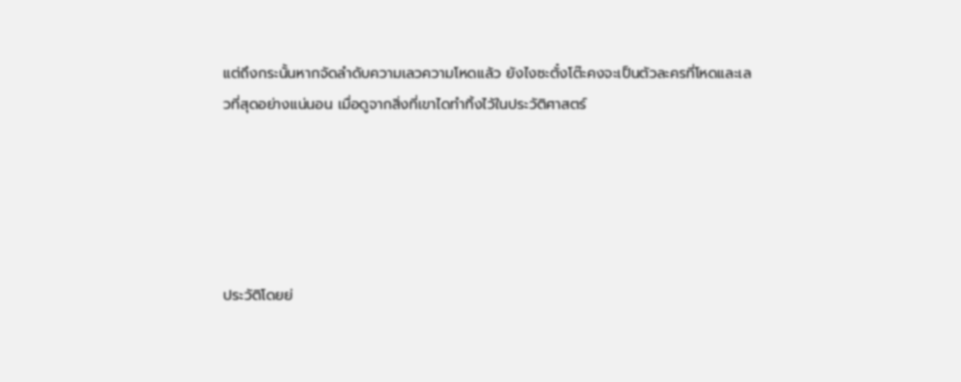แต่ถึงกระนั้นหากจัดลำดับความเลวความโหดแล้ว ยังไงซะตั๋งโต๊ะคงจะเป็นตัวละครที่โหดและเลวที่สุดอย่างแน่นอน เมื่อดูจากสิ่งที่เขาไดทำทิ้งไว้ในประวัติศาสตร์





ประวัติโดยย่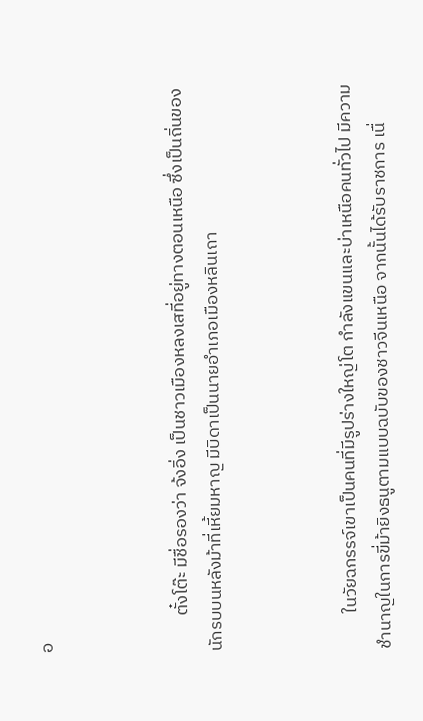อ



         ตั๋งโต๊ะ มีชื่อรองว่า จ้งอิ่ง เป็นชาวเมืองหลงเสที่อยู่ทางตอนเหนือ ซึ่งเป็นถิ่นของนักรบบนหลังม้าที่เหี้ยมหาญ มีบิดาเป็นนายอำเภอเมืองหลินเถา



         ในวัยฉกรรจ์เขาเป็นคนที่มีรูปร่างใหญ่โต กำลังแขนและบ่าเหนือคนทั่วไป มีความชำนาญในการขี่ม้ายิงธนูตามแบบฉบับของชาวจีนเหนือ จากนั้นได้รับราชการ เนื่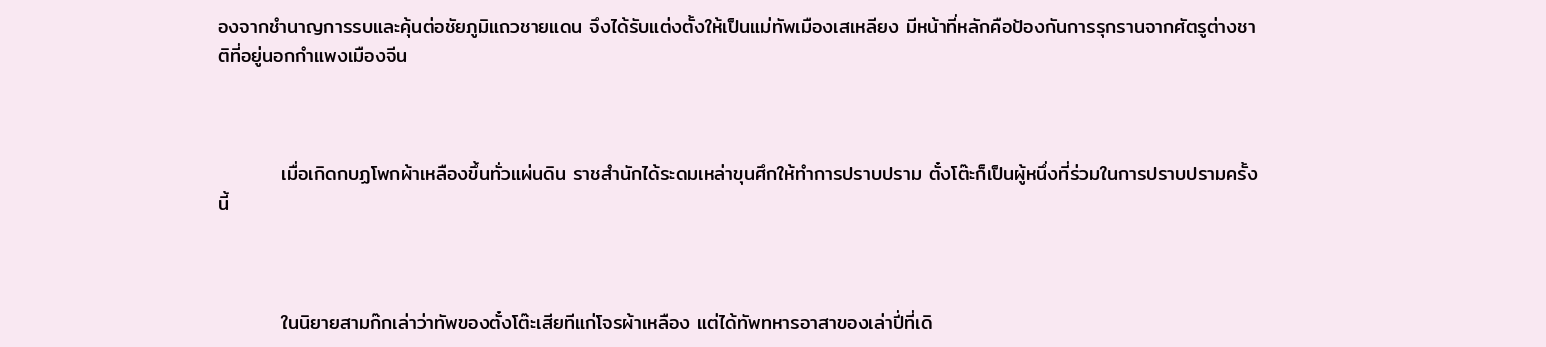องจากชำนาญการรบและคุ้นต่อชัยภูมิแถวชายแดน จึงได้รับแต่งตั้งให้เป็นแม่ทัพเมืองเสเหลียง มีหน้าที่หลักคือป้องกันการรุกรานจากศัตรูต่างชาติที่อยู่นอกกำแพงเมืองจีน



         เมื่อเกิดกบฏโพกผ้าเหลืองขึ้นทั่วแผ่นดิน ราชสำนักได้ระดมเหล่าขุนศึกให้ทำการปราบปราม ตั๋งโต๊ะก็เป็นผู้หนึ่งที่ร่วมในการปราบปรามครั้งนี้



         ในนิยายสามก๊กเล่าว่าทัพของตั๋งโต๊ะเสียทีแก่โจรผ้าเหลือง แต่ได้ทัพทหารอาสาของเล่าปี่ที่เดิ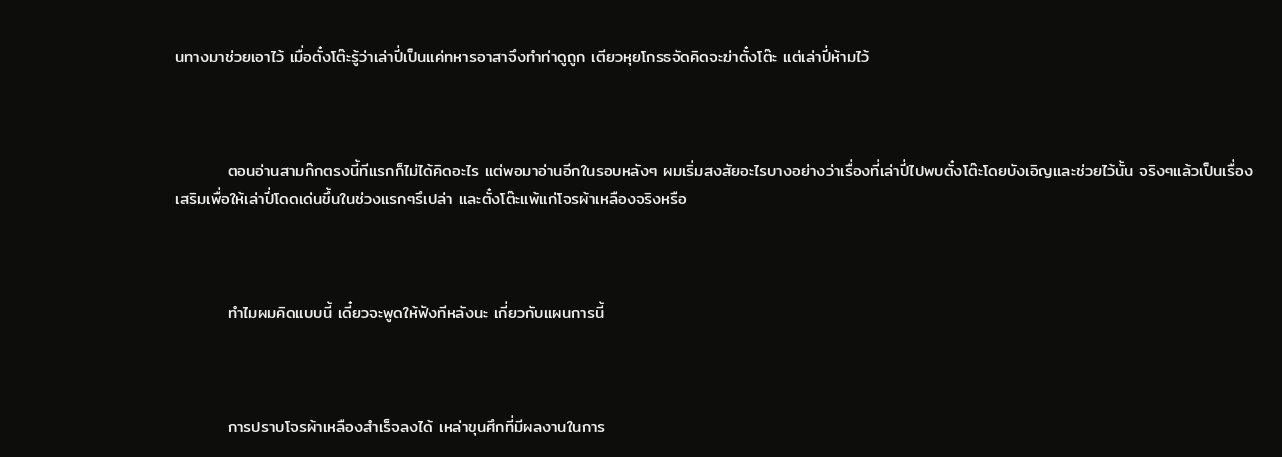นทางมาช่วยเอาไว้ เมื่อตั๋งโต๊ะรู้ว่าเล่าปี่เป็นแค่ทหารอาสาจึงทำท่าดูถูก เตียวหุยโกรธจัดคิดจะฆ่าตั๋งโต๊ะ แต่เล่าปี่ห้ามไว้



         ตอนอ่านสามก๊กตรงนี้ทีแรกก็ไม่ได้คิดอะไร แต่พอมาอ่านอีกในรอบหลังๆ ผมเริ่มสงสัยอะไรบางอย่างว่าเรื่องที่เล่าปี่ไปพบตั๋งโต๊ะโดยบังเอิญและช่วยไว้นั้น จริงๆแล้วเป็นเรื่องเสริมเพื่อให้เล่าปี่โดดเด่นขึ้นในช่วงแรกๆรึเปล่า และตั๋งโต๊ะแพ้แก่โจรผ้าเหลืองจริงหรือ



         ทำไมผมคิดแบบนี้ เดี๋ยวจะพูดให้ฟังทีหลังนะ เกี่ยวกับแผนการนี้



         การปราบโจรผ้าเหลืองสำเร็จลงได้ เหล่าขุนศึกที่มีผลงานในการ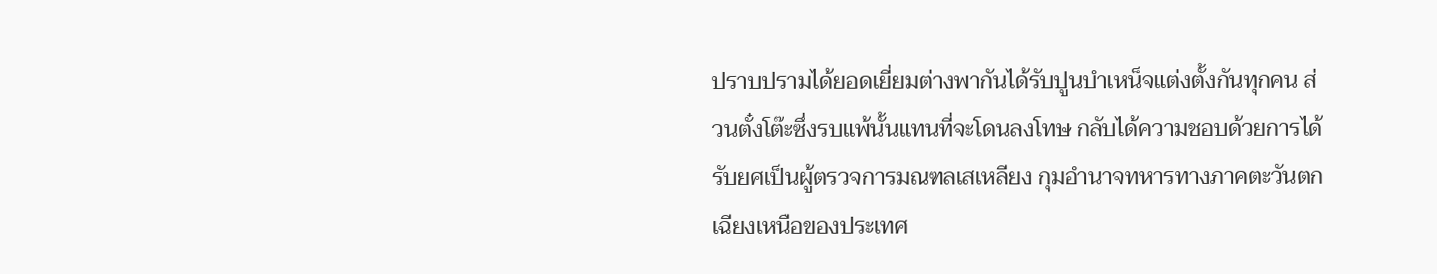ปราบปรามได้ยอดเยี่ยมต่างพากันได้รับปูนบำเหน็จแต่งตั้งกันทุกคน ส่วนตั๋งโต๊ะซึ่งรบแพ้นั้นแทนที่จะโดนลงโทษ กลับได้ความชอบด้วยการได้รับยศเป็นผู้ตรวจการมณฑลเสเหลียง กุมอำนาจทหารทางภาคตะวันตกเฉียงเหนือของประเทศ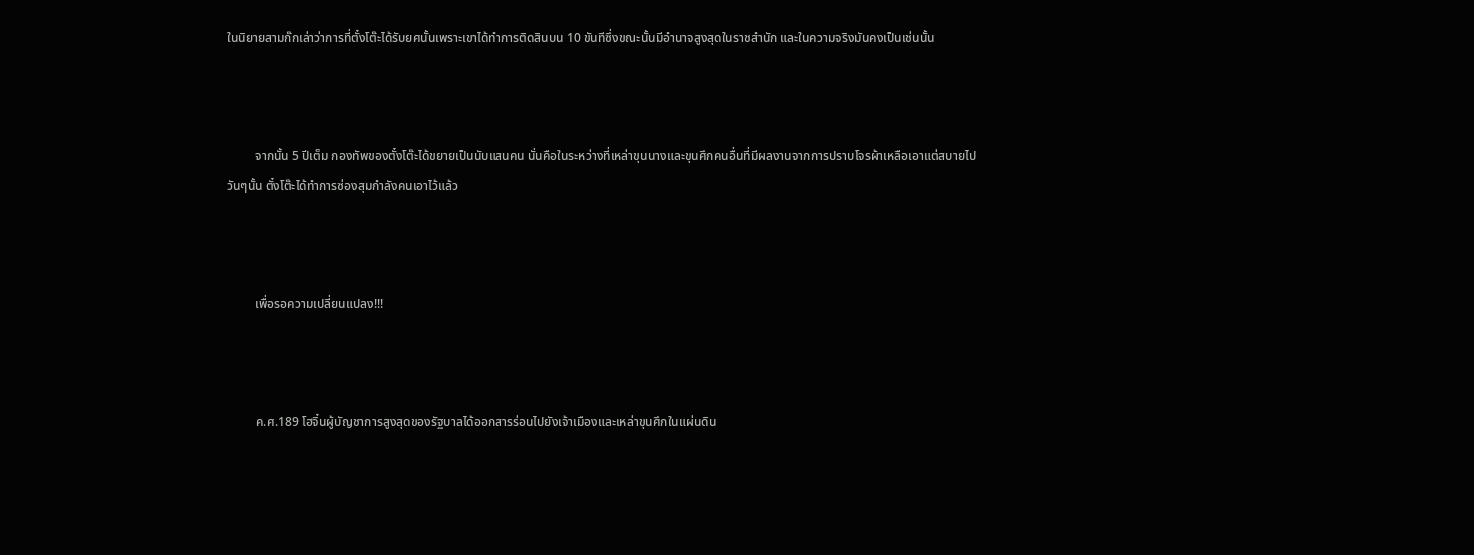ในนิยายสามก๊กเล่าว่าการที่ตั๋งโต๊ะได้รับยศนั้นเพราะเขาได้ทำการติดสินบน 10 ขันทีซึ่งขณะนั้นมีอำนาจสูงสุดในราชสำนัก และในความจริงมันคงเป็นเช่นนั้น



         จากนั้น 5 ปีเต็ม กองทัพของตั๋งโต๊ะได้ขยายเป็นนับแสนคน นั่นคือในระหว่างที่เหล่าขุนนางและขุนศึกคนอื่นที่มีผลงานจากการปราบโจรผ้าเหลือเอาแต่สบายไปวันๆนั้น ตั๋งโต๊ะได้ทำการซ่องสุมกำลังคนเอาไว้แล้ว



         เพื่อรอความเปลี่ยนแปลง!!!



         ค.ศ.189 โฮจิ๋นผู้บัญชาการสูงสุดของรัฐบาลได้ออกสารร่อนไปยังเจ้าเมืองและเหล่าขุนศึกในแผ่นดิน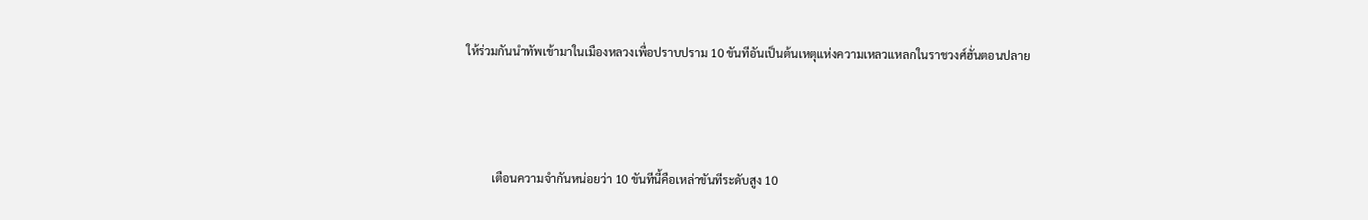ให้ร่วมกันนำทัพเข้ามาในเมืองหลวงเพื่อปราบปราม 10 ขันทีอันเป็นต้นเหตุแห่งความเหลวแหลกในราชวงศ์ฮั่นตอนปลาย



         เตือนความจำกันหน่อยว่า 10 ขันทีนี้คือเหล่าขันทีระดับสูง 10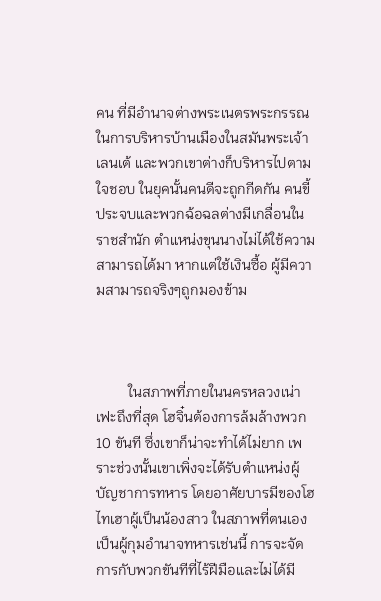คน ที่มีอำนาจต่างพระเนตรพระกรรณในการบริหารบ้านเมืองในสมันพระเจ้าเลนเต้ และพวกเขาต่างก็บริหารไปตามใจชอบ ในยุคนั้นคนดีจะถูกกีดกัน คนขี้ประจบและพวกฉ้อฉลต่างมีเกลื่อนในราชสำนัก ตำแหน่งขุนนางไม่ได้ใช้ความสามารถได้มา หากแต่ใช้เงินซื้อ ผู้มีความสามารถจริงๆถูกมองข้าม



         ในสภาพที่ภายในนครหลวงเน่าเฟะถึงที่สุด โฮจิ๋นต้องการล้มล้างพวก 10 ขันที ซึ่งเขาก็น่าจะทำได้ไม่ยาก เพราะช่วงนั้นเขาเพิ่งจะได้รับตำแหน่งผู้บัญชาการทหาร โดยอาศัยบารมีของโฮไทเฮาผู้เป็นน้องสาว ในสภาพที่ตนเองเป็นผู้กุมอำนาจทหารเช่นนี้ การจะจัดการกับพวกขันทีที่ไร้ฝีมือและไม่ได้มี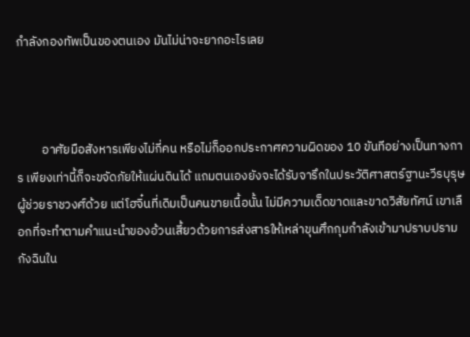กำลังกองทัพเป็นของตนเอง มันไม่น่าจะยากอะไรเลย



         อาศัยมือสังหารเพียงไม่กี่คน หรือไม่ก็ออกประกาศความผิดของ 10 ขันทีอย่างเป็นทางการ เพียงเท่านี้ก็จะขจัดภัยให้แผ่นดินได้ แถมตนเองยังจะได้รับจารึกในประวัติศาสตร์ฐานะวีรบุรุษผู้ช่วยราชวงศ์ด้วย แต่โฮจิ๋นที่เดิมเป็นคนขายเนื้อนั้น ไม่มีความเด็ดขาดและขาดวิสัยทัศน์ เขาเลือกที่จะทำตามคำแนะนำของอ้วนเสี้ยวด้วยการส่งสารให้เหล่าขุนศึกกุมกำลังเข้ามาปราบปรามกังฉินใน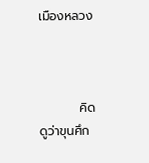เมืองหลวง



         คิดดูว่าขุนศึก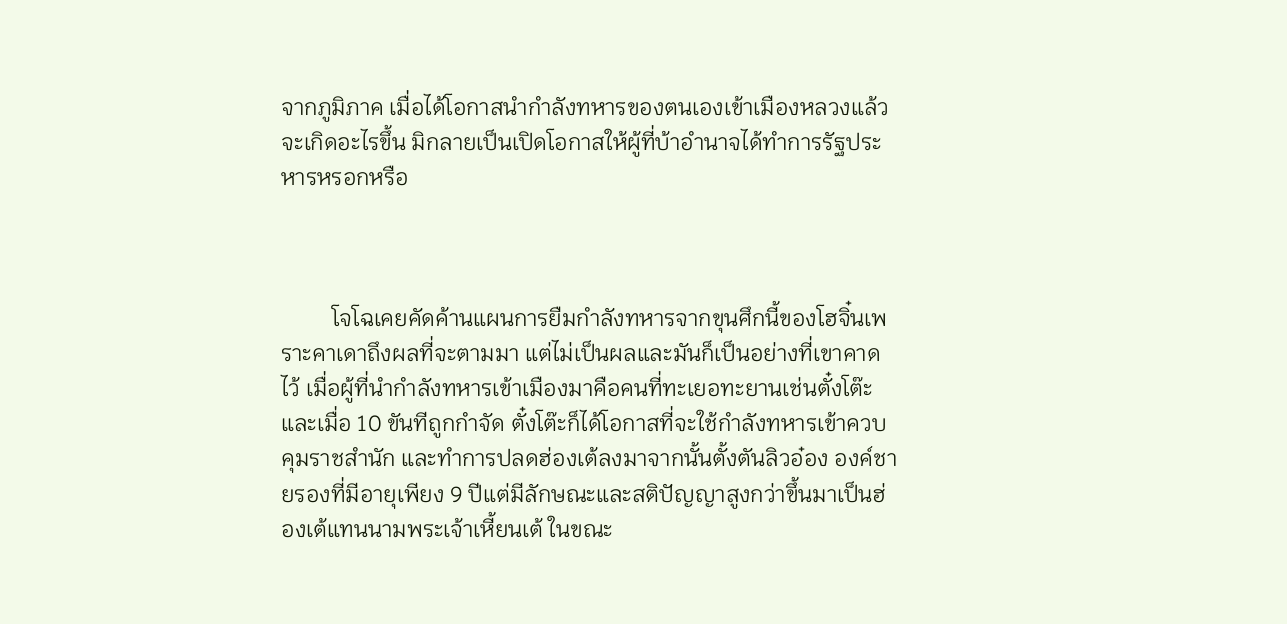จากภูมิภาค เมื่อได้โอกาสนำกำลังทหารของตนเองเข้าเมืองหลวงแล้วจะเกิดอะไรขึ้น มิกลายเป็นเปิดโอกาสให้ผู้ที่บ้าอำนาจได้ทำการรัฐประหารหรอกหรือ



         โจโฉเคยคัดค้านแผนการยืมกำลังทหารจากขุนศึกนี้ของโฮจิ๋นเพราะคาเดาถึงผลที่จะตามมา แต่ไม่เป็นผลและมันก็เป็นอย่างที่เขาคาดไว้ เมื่อผู้ที่นำกำลังทหารเข้าเมืองมาคือคนที่ทะเยอทะยานเช่นตั๋งโต๊ะ และเมื่อ 10 ขันทีถูกกำจัด ตั๋งโต๊ะก็ได้โอกาสที่จะใช้กำลังทหารเข้าควบคุมราชสำนัก และทำการปลดฮ่องเต้ลงมาจากนั้นตั้งตันลิวอ๋อง องค์ชายรองที่มีอายุเพียง 9 ปีแต่มีลักษณะและสติปัญญาสูงกว่าขึ้นมาเป็นฮ่องเต้แทนนามพระเจ้าเหี้ยนเต้ ในขณะ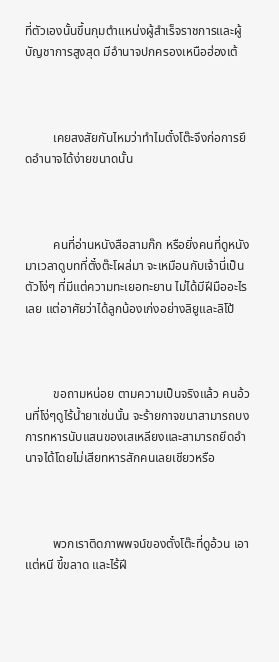ที่ตัวเองนั้นขึ้นกุมตำแหน่งผู้สำเร็จราชการและผู้บัญชาการสูงสุด มีอำนาจปกครองเหนือฮ่องเต้



         เคยสงสัยกันไหมว่าทำไมตั๋งโต๊ะจึงก่อการยึดอำนาจได้ง่ายขนาดนั้น



         คนที่อ่านหนังสือสามก๊ก หรือยิ่งคนที่ดูหนังมาเวลาดูบทที่ตั๋งต๊ะโผล่มา จะเหมือนกับเจ้านี่เป็นตัวโง่ๆ ที่มีแต่ความทะเยอทะยาน ไม่ได้มีฝีมืออะไรเลย แต่อาศัยว่าได้ลูกน้องเก่งอย่างลิยูและลิโป้



         ขอถามหน่อย ตามความเป็นจริงแล้ว คนอ้วนที่โง่ๆดูไร้น้ำยาเช่นนั้น จะร้ายกาจขนาสามารถบงการทหารนับแสนของเสเหลียงและสามารถยึดอำนาจได้โดยไม่เสียทหารสักคนเลยเชียวหรือ



         พวกเราติดภาพพจน์ของตั๋งโต๊ะที่ดูอ้วน เอาแต่หนี ขี้ขลาด และไร้ฝี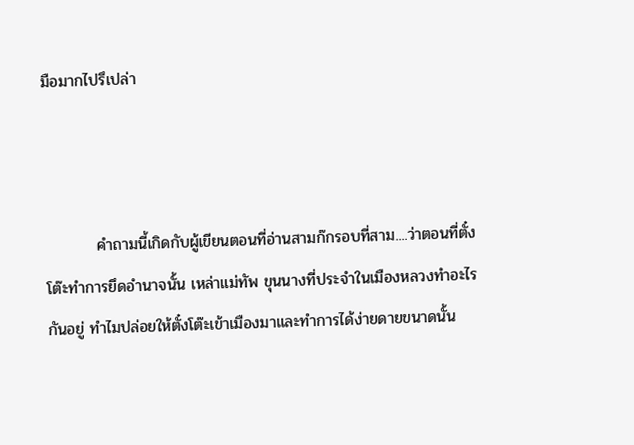มือมากไปรึเปล่า



         คำถามนี้เกิดกับผู้เขียนตอนที่อ่านสามก๊กรอบที่สาม....ว่าตอนที่ตั๋งโต๊ะทำการยึดอำนาจนั้น เหล่าแม่ทัพ ขุนนางที่ประจำในเมืองหลวงทำอะไรกันอยู่ ทำไมปล่อยให้ตั๋งโต๊ะเข้าเมืองมาและทำการได้ง่ายดายขนาดนั้น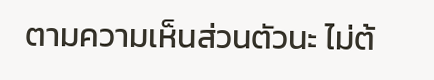ตามความเห็นส่วนตัวนะ ไม่ต้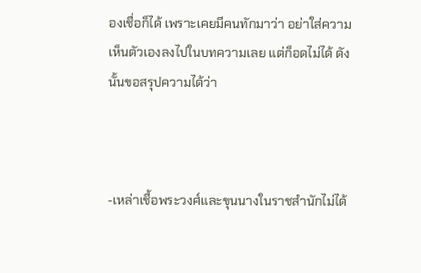องเชื่อก็ได้ เพราะเคยมีคนทักมาว่า อย่าใส่ความเห็นตัวเองลงไปในบทความเลย แต่ก็อดไม่ได้ ดังนั้นขอสรุปความได้ว่า



-เหล่าเชื้อพระวงศ์และขุนนางในราชสำนักไม่ได้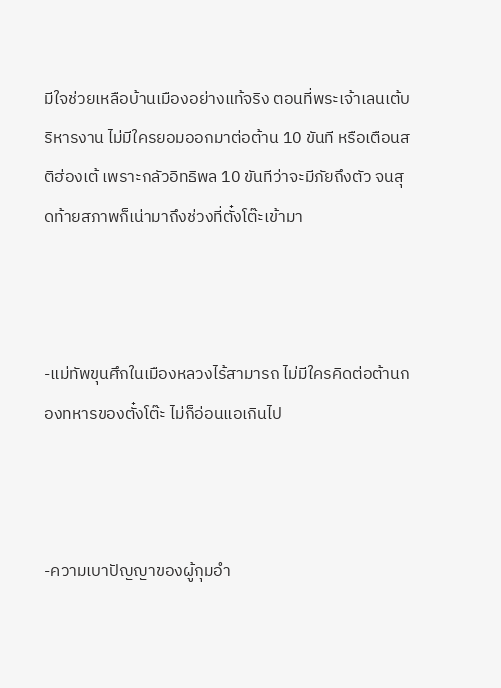มีใจช่วยเหลือบ้านเมืองอย่างแท้จริง ตอนที่พระเจ้าเลนเต้บริหารงาน ไม่มีใครยอมออกมาต่อต้าน 10 ขันที หรือเตือนสติฮ่องเต้ เพราะกลัวอิทธิพล 10 ขันทีว่าจะมีภัยถึงตัว จนสุดท้ายสภาพก็เน่ามาถึงช่วงที่ตั๋งโต๊ะเข้ามา



-แม่ทัพขุนศึกในเมืองหลวงไร้สามารถ ไม่มีใครคิดต่อต้านกองทหารของตั๋งโต๊ะ ไม่ก็อ่อนแอเกินไป



-ความเบาปัญญาของผู้กุมอำ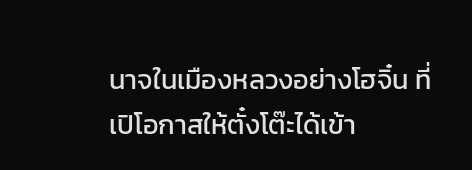นาจในเมืองหลวงอย่างโฮจิ๋น ที่เปิโอกาสให้ตั๋งโต๊ะได้เข้า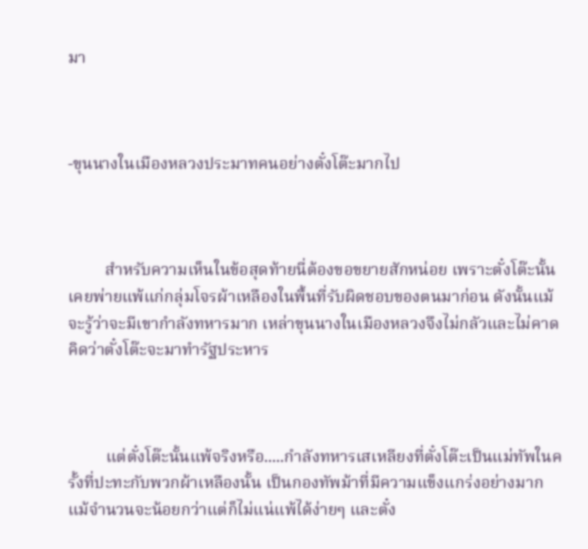มา



-ขุนนางในเมืองหลวงประมาทคนอย่างตั๋งโต๊ะมากไป



         สำหรับความเห็นในข้อสุดท้ายนี่ต้องขอขยายสักหน่อย เพราะตั๋งโต๊ะนั้นเคยพ่ายแพ้แก่กลุ่มโจรผ้าเหลืองในพื้นที่รับผิดชอบของตนมาก่อน ดังนั้นแม้จะรู้ว่าจะมีเขากำลังทหารมาก เหล่าขุนนางในเมืองหลวงจึงไม่กลัวและไม่คาดคิดว่าตั๋งโต๊ะจะมาทำรัฐประหาร



         แต่ตั๋งโต๊ะนั้นแพ้จริงหรือ.....กำลังทหารเสเหลียงที่ตั๋งโต๊ะเป็นแม่ทัพในครั้งที่ปะทะกับพวกผ้าเหลืองนั้น เป็นกองทัพม้าที่มีความแข็งแกร่งอย่างมาก แม้จำนวนจะน้อยกว่าแต่ก็ไม่แน่แพ้ได้ง่ายๆ และตั๋ง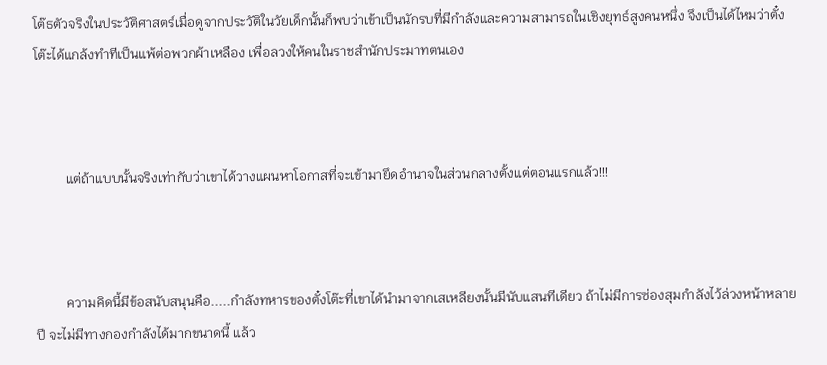โต๊ธตัวจริงในประวัติศาสตร์เมื่อดูจากประวัติในวัยเด็กนั้นก็พบว่าเข้าเป็นนักรบที่มีกำลังและความสามารถในเชิงยุทธ์สูงคนหนึ่ง จึงเป็นได้ไหมว่าตั๋งโต๊ะได้แกล้งทำทีเป็นแพ้ต่อพวกผ้าเหลือง เพื่อลวงให้คนในราชสำนักประมาทตนเอง



         แต่ถ้าแบบนั้นจริงเท่ากับว่าเขาได้วางแผนหาโอกาสที่จะเข้ามายึดอำนาจในส่วนกลางตั้งแต่ตอนแรกแล้ว!!!



         ความคิดนี้มีข้อสนับสนุนคือ.....กำลังทหารของตั๋งโต๊ะที่เขาได้นำมาจากเสเหลียงนั้นมีนับแสนทีเดียว ถ้าไม่มีการซ่องสุมกำลังไว้ล่วงหน้าหลายปี จะไม่มีทางกองกำลังได้มากขนาดนี้ แล้ว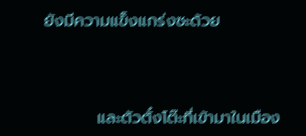ยังมีความแข็งแกร่งซะด้วย



         และตัวตั๋งโต๊ะที่เข้ามาในเมือง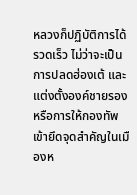หลวงก็ปฏิบัติการได้รวดเร็ว ไม่ว่าจะเป็นการปลดฮ่องเต้ และแต่งตั้งองค์ชายรอง หรือการให้กองทัพเข้ายึดจุดสำคัญในเมืองห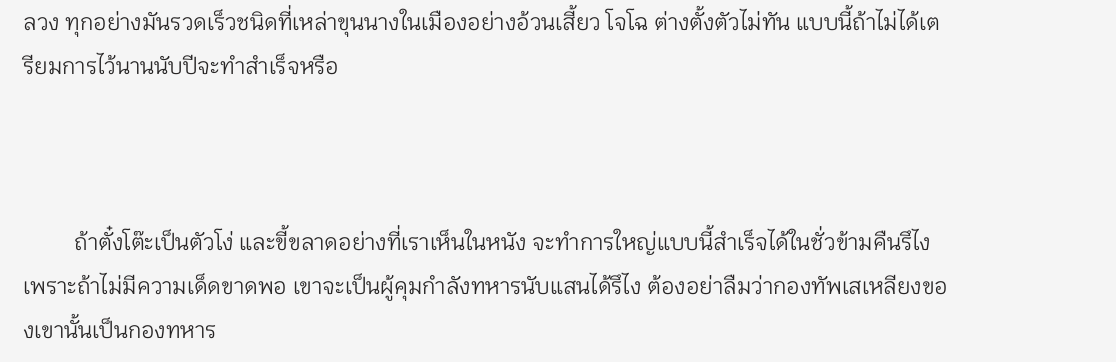ลวง ทุกอย่างมันรวดเร็วชนิดที่เหล่าขุนนางในเมืองอย่างอ้วนเสี้ยว โจโฉ ต่างตั้งตัวไม่ทัน แบบนี้ถ้าไม่ได้เตรียมการไว้นานนับปีจะทำสำเร็จหรือ



         ถ้าตั๋งโต๊ะเป็นตัวโง่ และขี้ขลาดอย่างที่เราเห็นในหนัง จะทำการใหญ่แบบนี้สำเร็จได้ในชั่วข้ามคืนรึไง เพราะถ้าไม่มีความเด็ดขาดพอ เขาจะเป็นผู้คุมกำลังทหารนับแสนได้รึไง ต้องอย่าลืมว่ากองทัพเสเหลียงของเขานั้นเป็นกองทหาร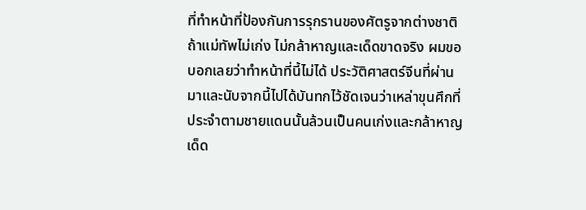ที่ทำหน้าที่ป้องกันการรุกรานของศัตรูจากต่างชาติ ถ้าแม่ทัพไม่เก่ง ไม่กล้าหาญและเด็ดขาดจริง ผมขอบอกเลยว่าทำหน้าที่นี้ไม่ได้ ประวัติศาสตร์จีนที่ผ่านมาและนับจากนี้ไปได้บันทกไว้ชัดเจนว่าเหล่าขุนศึกที่ประจำตามชายแดนนั้นล้วนเป็นคนเก่งและกล้าหาญ เด็ด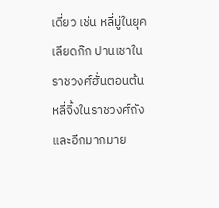เดี่ยว เช่น หลี่มู่ในยุคเลียดก๊ก ปานเชาในราชวงศ์ฮั่นตอนต้น หลี่จิ้งในราชวงศ์ถัง และอีกมากมาย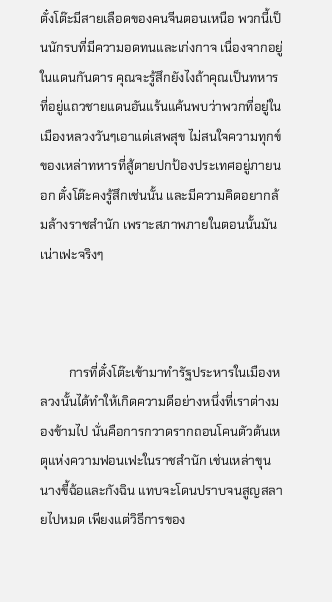ตั๋งโต๊ะมีสายเลือดของคนจีนตอนเหนือ พวกนี้เป็นนักรบที่มีความอดทนและเก่งกาจ เนื่องจากอยู่ในแดนกันดาร คุณจะรู้สึกยังไงถ้าคุณเป็นทหารที่อยู่แถวชายแดนอันแร้นแค้นพบว่าพวกที่อยู่ในเมืองหลวงวันๆเอาแต่เสพสุข ไม่สนใจความทุกข์ของเหล่าทหารที่สู้ตายปกป้องประเทศอยู่ภายนอก ตั๋งโต๊ะคงรู้สึกเช่นนั้น และมีความคิดอยากล้มล้างราชสำนัก เพราะสภาพภายในตอนนั้นมันเน่าเฟะจริงๆ



         การที่ตั๋งโต๊ะเข้ามาทำรัฐประหารในเมืองหลวงนั้นได้ทำให้เกิดความดีอย่างหนึ่งที่เราต่างมองข้ามไป นั่นคือการกวาดรากถอนโคนตัวต้นเหตุแห่งความฟอนเฟะในราชสำนัก เช่นเหล่าขุนนางขี้ฉ้อและกังฉิน แทบจะโดนปราบจนสูญสลายไปหมด เพียงแต่วิธีการของ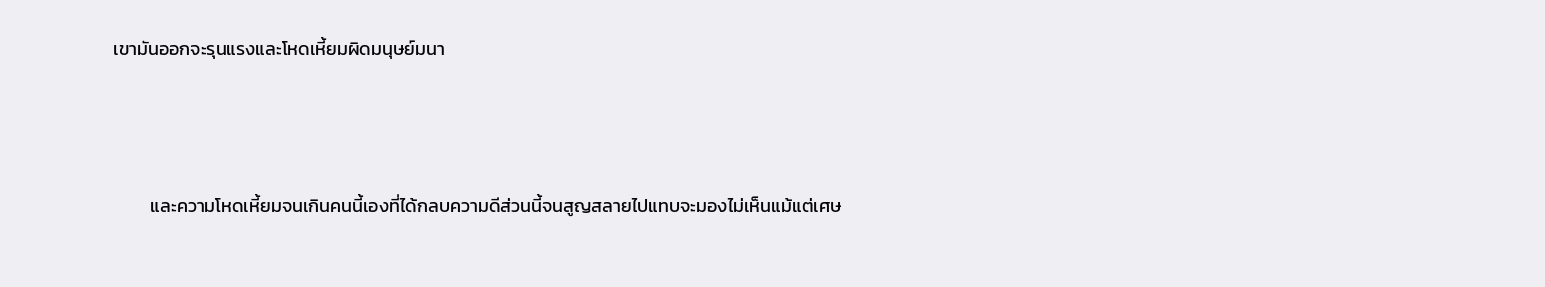เขามันออกจะรุนแรงและโหดเหี้ยมผิดมนุษย์มนา



         และความโหดเหี้ยมจนเกินคนนี้เองที่ได้กลบความดีส่วนนี้จนสูญสลายไปแทบจะมองไม่เห็นแม้แต่เศษ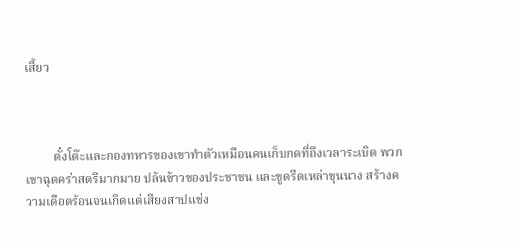เสี้ยว



         ตั๋งโต๊ะและกองทหารของเขาทำตัวเหมือนคนเก็บกดที่ถึงเวลาระเบิด พวกเขาฉุดคร่าสตรีมากมาย ปล้นข้าวของประชาชน และขูดรีดเหล่าขุนนาง สร้างความเดือดร้อนจนเกิดแต่เสียงสาปแช่ง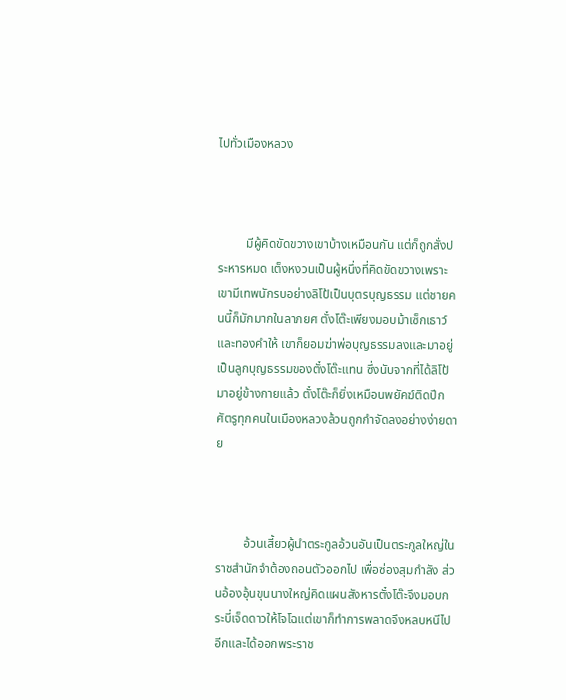ไปทั่วเมืองหลวง



         มีผู้คิดขัดขวางเขาบ้างเหมือนกัน แต่ก็ถูกสั่งประหารหมด เต็งหงวนเป็นผู้หนึ่งที่คิดขัดขวางเพราะเขามีเทพนักรบอย่างลิโป้เป็นบุตรบุญธรรม แต่ชายคนนี้ก็มักมากในลาภยศ ตั๋งโต๊ะเพียงมอบม้าเซ็กเธาว์และทองคำให้ เขาก็ยอมฆ่าพ่อบุญธรรมลงและมาอยู่เป็นลูกบุญธรรมของตั๋งโต๊ะแทน ซึ่งนับจากที่ได้ลิโป้มาอยู่ข้างกายแล้ว ตั๋งโต๊ะก็ยิ่งเหมือนพยัคฆ์ติดปีก ศัตรูทุกคนในเมืองหลวงล้วนถูกกำจัดลงอย่างง่ายดาย



         อ้วนเสี้ยวผู้นำตระกูลอ้วนอันเป็นตระกูลใหญ่ในราชสำนักจำต้องถอนตัวออกไป เพื่อซ่องสุมกำลัง ส่วนอ้องอุ้นขุนนางใหญ่คิดแผนสังหารตั๋งโต๊ะจึงมอบกระบี่เจ็ดดาวให้โจโฉแต่เขาก็ทำการพลาดจึงหลบหนีไปอีกและได้ออกพระราช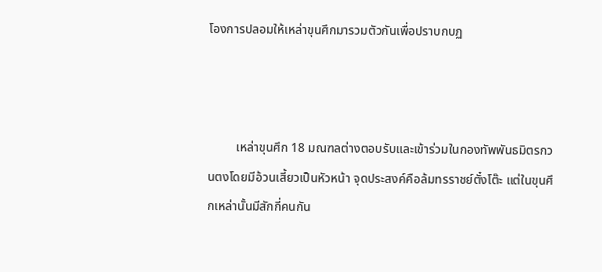โองการปลอมให้เหล่าขุนศึกมารวมตัวกันเพื่อปราบกบฏ



         เหล่าขุนศึก 18 มณฑลต่างตอบรับและเข้าร่วมในกองทัพพันธมิตรกวนตงโดยมีอ้วนเสี้ยวเป็นหัวหน้า จุดประสงค์คือล้มทรราชย์ตั๋งโต๊ะ แต่ในขุนศึกเหล่านั้นมีสักกี่คนกัน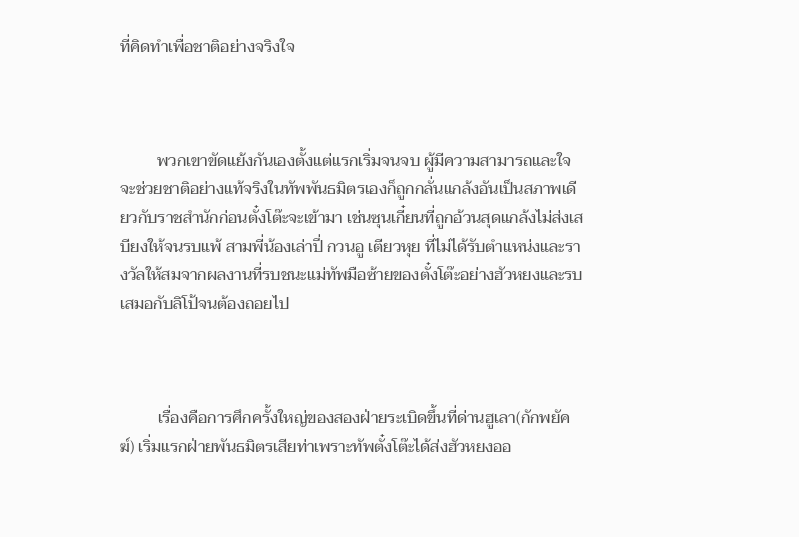ที่คิดทำเพื่อชาติอย่างจริงใจ



         พวกเขาขัดแย้งกันเองตั้งแต่แรกเริ่มจนจบ ผู้มีความสามารถและใจจะช่วยชาติอย่างแท้จริงในทัพพันธมิตรเองก็ถูกกลั่นแกล้งอันเป็นสภาพเดียวกับราชสำนักก่อนตั๋งโต๊ะจะเข้ามา เช่นซุนเกี๋ยนที่ถูกอ้วนสุดแกล้งไม่ส่งเสบียงให้จนรบแพ้ สามพี่น้องเล่าปี่ กวนอู เตียวหุย ที่ไม่ได้รับตำแหน่งและรางวัลให้สมจากผลงานที่รบชนะแม่ทัพมือซ้ายของตั๋งโต๊ะอย่างฮัวหยงและรบเสมอกับลิโป้จนต้องถอยไป



         เรื่องคือการศึกครั้งใหญ่ของสองฝ่ายระเบิดขึ้นที่ด่านฮูเลา(กักพยัคฆ์) เริ่มแรกฝ่ายพันธมิตรเสียท่าเพราะทัพตั๋งโต๊ะได้ส่งฮัวหยงออ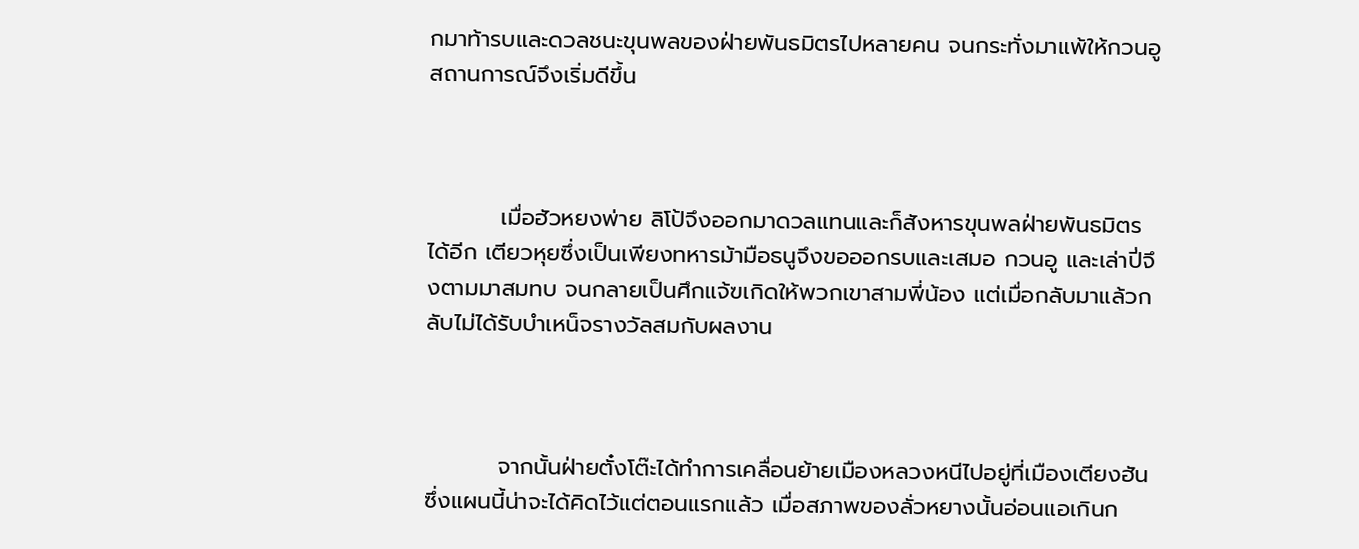กมาท้ารบและดวลชนะขุนพลของฝ่ายพันธมิตรไปหลายคน จนกระทั่งมาแพ้ให้กวนอู สถานการณ์จึงเริ่มดีขึ้น



         เมื่อฮัวหยงพ่าย ลิโป้จึงออกมาดวลแทนและก็สังหารขุนพลฝ่ายพันธมิตรได้อีก เตียวหุยซึ่งเป็นเพียงทหารม้ามือธนูจึงขอออกรบและเสมอ กวนอู และเล่าปี่จึงตามมาสมทบ จนกลายเป็นศึกแจ้ฃเกิดให้พวกเขาสามพี่น้อง แต่เมื่อกลับมาแล้วกลับไม่ได้รับบำเหน็จรางวัลสมกับผลงาน



         จากนั้นฝ่ายตั๋งโต๊ะได้ทำการเคลื่อนย้ายเมืองหลวงหนีไปอยู่ที่เมืองเตียงฮัน ซึ่งแผนนี้น่าจะได้คิดไว้แต่ตอนแรกแล้ว เมื่อสภาพของลั่วหยางนั้นอ่อนแอเกินก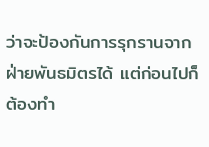ว่าจะป้องกันการรุกรานจากฝ่ายพันธมิตรได้ แต่ก่อนไปก็ต้องทำ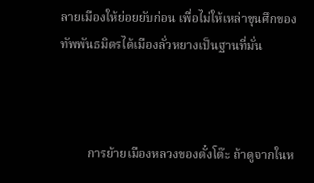ลายเมืองให้ย่อยยับก่อน เพื่อไม่ให้เหล่าขุนศึกของทัพพันธมิตรได้เมืองลั่วหยางเป็นฐานที่มั่น



         การย้ายเมืองหลวงของตั๋งโต๊ะ ถ้าดูจากในห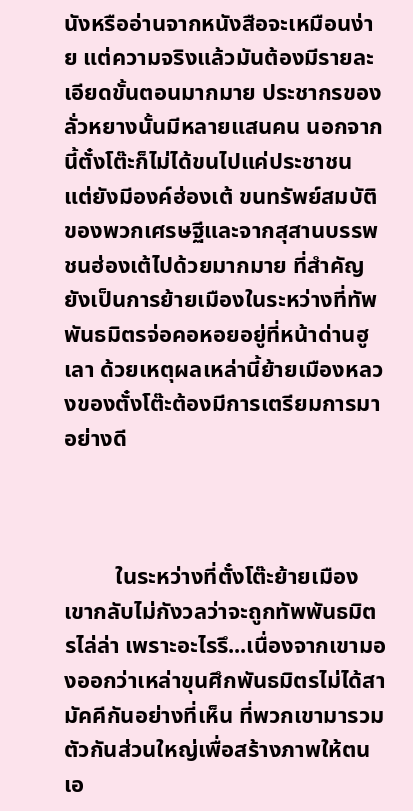นังหรืออ่านจากหนังสือจะเหมือนง่าย แต่ความจริงแล้วมันต้องมีรายละเอียดขั้นตอนมากมาย ประชากรของลั่วหยางนั้นมีหลายแสนคน นอกจากนี้ตั๋งโต๊ะก็ไม่ได้ขนไปแค่ประชาชน แต่ยังมีองค์ฮ่องเต้ ขนทรัพย์สมบัติของพวกเศรษฐีและจากสุสานบรรพชนฮ่องเต้ไปด้วยมากมาย ที่สำคัญยังเป็นการย้ายเมืองในระหว่างที่ทัพพันธมิตรจ่อคอหอยอยู่ที่หน้าด่านฮูเลา ด้วยเหตุผลเหล่านี้ย้ายเมืองหลวงของตั๋งโต๊ะต้องมีการเตรียมการมาอย่างดี



         ในระหว่างที่ตั๋งโต๊ะย้ายเมือง เขากลับไม่กังวลว่าจะถูกทัพพันธมิตรไล่ล่า เพราะอะไรรึ...เนื่องจากเขามองออกว่าเหล่าขุนศึกพันธมิตรไม่ได้สามัคคีกันอย่างที่เห็น ที่พวกเขามารวมตัวกันส่วนใหญ่เพื่อสร้างภาพให้ตนเอ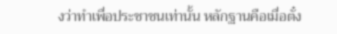งว่าทำเพื่อประชาชนเท่านั้น หลักฐานคือเมื่อตั๋ง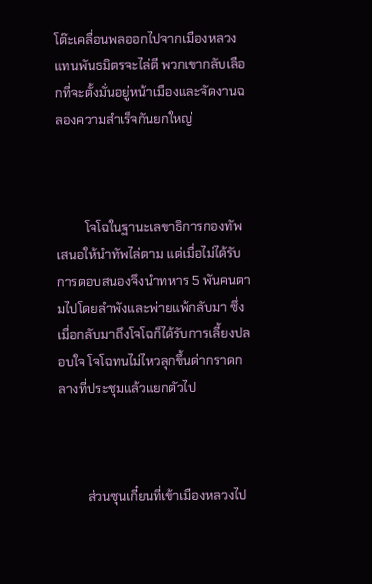โต๊ะเคลื่อนพลออกไปจากเมืองหลวง แทนพันธมิตรจะไล่ตี พวกเขากลับเลือกที่จะตั้งมั่นอยู่หน้าเมืองและจัดงานฉลองความสำเร็จกันยกใหญ่



         โจโฉในฐานะเลขาธิการกองทัพเสนอให้นำทัพไล่ตาม แต่เมื่อไม่ได้รับการตอบสนองจึงนำทหาร 5 พันคนตามไปโดยลำพังและพ่ายแพ้กลับมา ซึ่งเมื่อกลับมาถึงโจโฉก็ได้รับการเลี้ยงปลอบใจ โจโฉทนไม่ไหวลุกขึ้นด่ากราดกลางที่ประชุมแล้วแยกตัวไป



         ส่วนซุนเกี๋ยนที่เข้าเมืองหลวงไป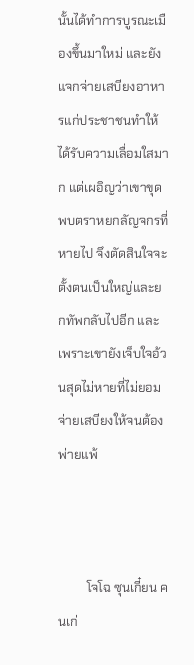นั้นได้ทำการบูรณะเมืองขึ้นมาใหม่ และยังแจกจ่ายเสบียงอาหารแก่ประชาชนทำให้ได้รับความเลื่อมใสมาก แต่เผอิญว่าเขาขุดพบตราหยกลัญจกรที่หายไป จึงตัดสินใจจะตั้งตนเป็นใหญ่และยกทัพกลับไปอีก และเพราะเขายังเจ็บใจอ้วนสุดไม่หายที่ไม่ยอมจ่ายเสบียงให้จนต้องพ่ายแพ้



         โจโฉ ซุนเกี๋ยน คนเก่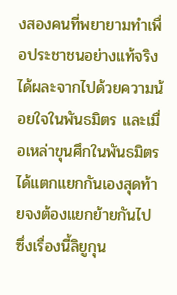งสองคนที่พยายามทำเพื่อประชาชนอย่างแท้จริงได้ผละจากไปด้วยความน้อยใจในพันธมิตร และเมื่อเหล่าขุนศึกในพันธมิตรได้แตกแยกกันเองสุดท้ายจงต้องแยกย้ายกันไป ซึ่งเรื่องนี้ลิยูกุน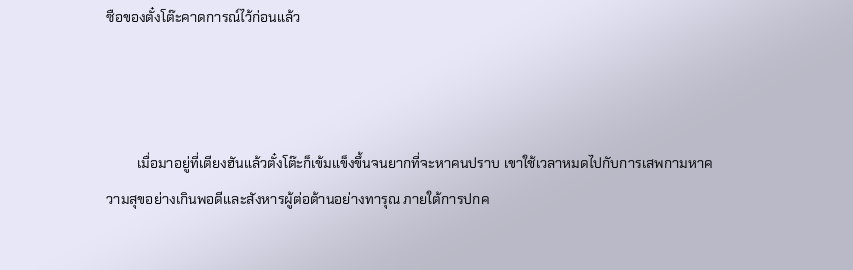ซือของตั๋งโต๊ะคาดการณ์ไว้ก่อนแล้ว



         เมื่อมาอยู่ที่เตียงฮันแล้วตั๋งโต๊ะก็เข้มแข็งขึ้นจนยากที่จะหาคนปราบ เขาใช้เวลาหมดไปกับการเสพกามหาความสุขอย่างเกินพอดีและสังหารผู้ต่อต้านอย่างทารุณ ภายใต้การปกค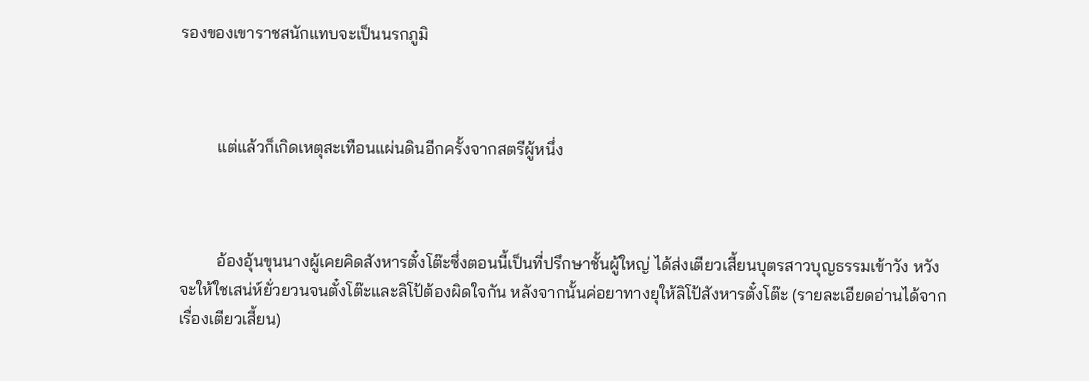รองของเขาราชสนักแทบจะเป็นนรกภูมิ



         แต่แล้วก็เกิดเหตุสะเทือนแผ่นดินอีกครั้งจากสตรีผู้หนึ่ง



         อ้องอุ้นขุนนางผู้เคยคิดสังหารตั๋งโต๊ะซึ่งตอนนี้เป็นที่ปรึกษาชั้นผู้ใหญ่ ได้ส่งเตียวเสี้ยนบุตรสาวบุญธรรมเข้าวัง หวังจะให้ใชเสน่ห์ยั่วยวนจนตั๋งโต๊ะและลิโป้ต้องผิดใจกัน หลังจากนั้นค่อยาทางยุให้ลิโป้สังหารตั๋งโต๊ะ (รายละเอียดอ่านได้จากเรื่องเตียวเสี้ยน)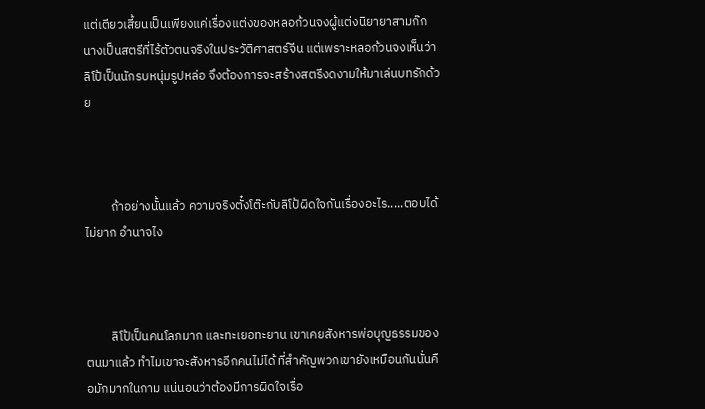แต่เตียวเสี้ยนเป็นเพียงแค่เรื่องแต่งของหลอก้วนจงผู้แต่งนิยายาสามก๊ก นางเป็นสตรีที่ไร้ตัวตนจริงในประวัติศาสตร์จีน แต่เพราะหลอก้วนจงเห็นว่าลิโป้เป็นนักรบหนุ่มรูปหล่อ จึงต้องการจะสร้างสตรีงดงามให้มาเล่นบทรักด้วย



         ถ้าอย่างนั้นแล้ว ความจริงตั๋งโต๊ะกับลิโป้ผิดใจกันเรื่องอะไร.....ตอบได้ไม่ยาก อำนาจไง



         ลิโป้เป็นคนโลภมาก และทะเยอทะยาน เขาเคยสังหารพ่อบุญธรรมของตนมาแล้ว ทำไมเขาจะสังหารอีกคนไม่ได้ ที่สำคัญพวกเขายังเหมือนกันนั่นคือมักมากในกาม แน่นอนว่าต้องมีการผิดใจเรื่อ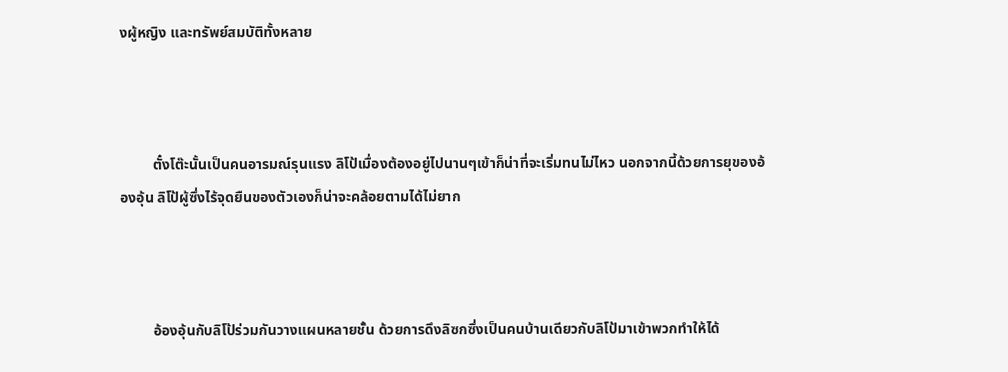งผู้หญิง และทรัพย์สมบัติทั้งหลาย



         ตั๋งโต๊ะนั้นเป็นคนอารมณ์รุนแรง ลิโป้เมื่องต้องอยู่ไปนานๆเข้าก็น่าที่จะเริ่มทนไม่ไหว นอกจากนี้ด้วยการยุของอ้องอุ้น ลิโป้ผู้ซึ่งไร้จุดยืนของตัวเองก็น่าจะคล้อยตามได้ไม่ยาก



         อ้องอุ้นกับลิโป้ร่วมกันวางแผนหลายชั้น ด้วยการดึงลิซกซึ่งเป็นคนบ้านเดียวกับลิโป้มาเข้าพวกทำให้ได้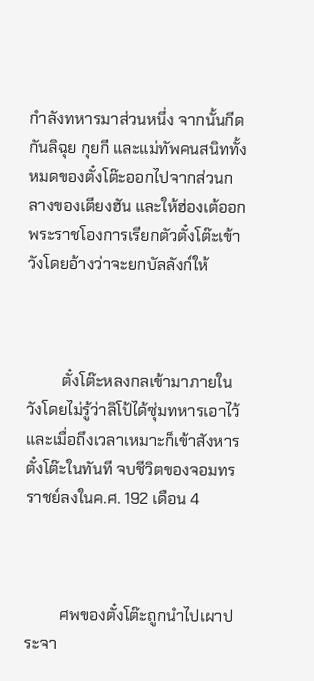กำลังทหารมาส่วนหนึ่ง จากนั้นกีดกันลิฉุย กุยกี และแม่ทัพคนสนิททั้งหมดของตั๋งโต๊ะออกไปจากส่วนกลางของเตียงฮัน และให้ฮ่องเต้ออกพระราชโองการเรียกตัวตั๋งโต๊ะเข้าวังโดยอ้างว่าจะยกบัลลังก์ให้



         ตั๋งโต๊ะหลงกลเข้ามาภายในวังโดยไม่รู้ว่าลิโป้ได้ซุ่มทหารเอาไว้ และเมื่อถึงเวลาเหมาะก็เข้าสังหารตั๋งโต๊ะในทันที จบชีวิตของจอมทรราชย์ลงในค.ศ. 192 เดือน 4



         ศพของตั๋งโต๊ะถูกนำไปเผาประจา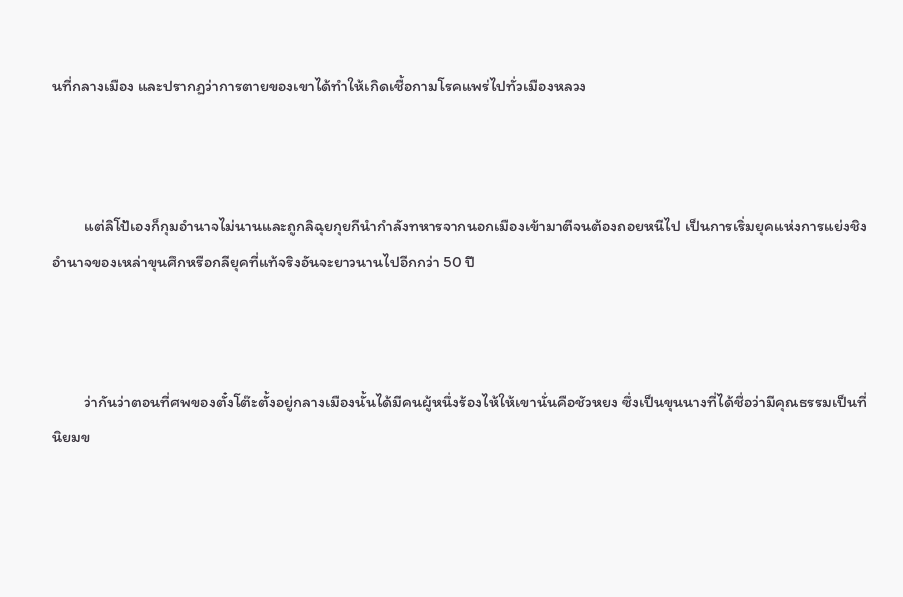นที่กลางเมือง และปรากฏว่าการตายของเขาได้ทำให้เกิดเชื้อกามโรคแพร่ไปทั่วเมืองหลวง



         แต่ลิโป้เองก็กุมอำนาจไม่นานและถูกลิฉุยกุยกีนำกำลังทหารจากนอกเมืองเข้ามาตีจนต้องถอยหนีไป เป็นการเริ่มยุคแห่งการแย่งชิงอำนาจของเหล่าขุนศึกหรือกลียุคที่แท้จริงอันจะยาวนานไปอีกกว่า 50 ปี



         ว่ากันว่าตอนที่ศพของตั๋งโต๊ะตั้งอยู่กลางเมืองนั้นได้มีคนผู้หนึ่งร้องไห้ให้เขานั่นคือชัวหยง ซึ่งเป็นขุนนางที่ได้ชื่อว่ามีคุณธรรมเป็นที่นิยมข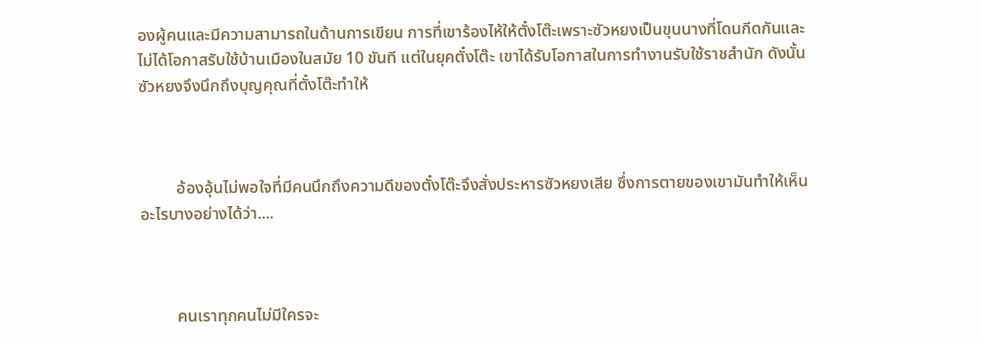องผู้คนและมีความสามารถในด้านการเขียน การที่เขาร้องไห้ให้ตั๋งโต๊ะเพราะซัวหยงเป็นขุนนางที่โดนกีดกันและไม่ได้โอกาสรับใช้บ้านเมืองในสมัย 10 ขันที แต่ในยุคตั๋งโต๊ะ เขาได้รับโอกาสในการทำงานรับใช้ราชสำนัก ดังนั้นซัวหยงจึงนึกถึงบุญคุณที่ตั๋งโต๊ะทำให้



         อ้องอุ้นไม่พอใจที่มีคนนึกถึงความดีของตั๋งโต๊ะจึงสั่งประหารซัวหยงเสีย ซึ่งการตายของเขามันทำให้เห็นอะไรบางอย่างได้ว่า....



         คนเราทุกคนไม่มีใครจะ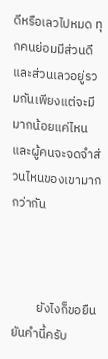ดีหรือเลวไปหมด ทุกคนย่อมมีส่วนดีและส่วนเลวอยู่รวมกันเพียงแต่จะมีมากน้อยแค่ไหน และผู้คนจะจดจำส่วนไหนของเขามากกว่ากัน



         ยังไงก็ขอยืนยันคำนี้ครับ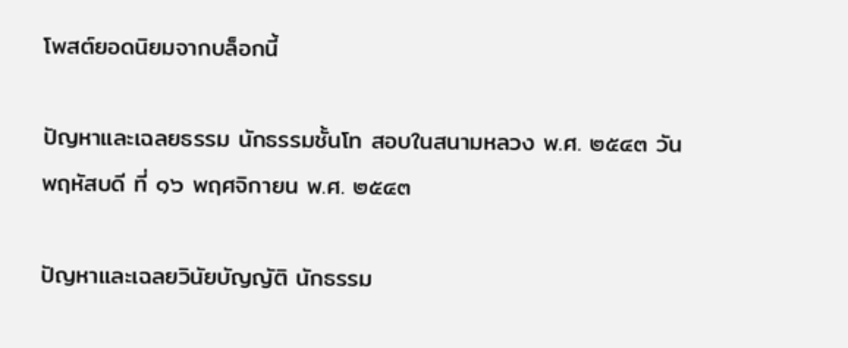โพสต์ยอดนิยมจากบล็อกนี้

ปัญหาและเฉลยธรรม นักธรรมชั้นโท สอบในสนามหลวง พ.ศ. ๒๕๔๓ วันพฤหัสบดี ที่ ๑๖ พฤศจิกายน พ.ศ. ๒๕๔๓

ปัญหาและเฉลยวินัยบัญญัติ นักธรรม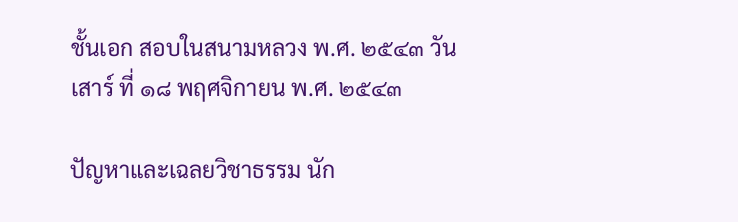ชั้นเอก สอบในสนามหลวง พ.ศ. ๒๕๔๓ วันเสาร์ ที่ ๑๘ พฤศจิกายน พ.ศ. ๒๕๔๓

ปัญหาและเฉลยวิชาธรรม นัก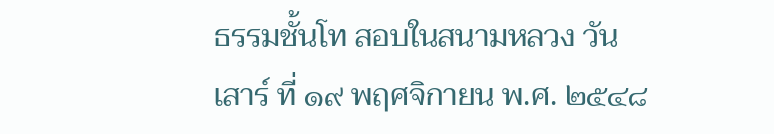ธรรมชั้นโท สอบในสนามหลวง วันเสาร์ ที่ ๑๙ พฤศจิกายน พ.ศ. ๒๕๔๘